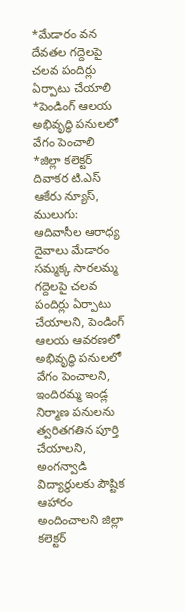*మేడారం వన దేవతల గద్దెలపై చలవ పందిర్లు ఏర్పాటు చేయాలి
*పెండింగ్ ఆలయ అభివృద్ధి పనులలో వేగం పెంచాలి
*జిల్లా కలెక్టర్ దివాకర టి.ఎస్
ఆకేరు న్యూస్, ములుగు:
ఆదివాసీల ఆరాధ్య దైవాలు మేడారం సమ్మక్క సారలమ్మ గద్దెలపై చలవ పందిర్లు ఏర్పాటు చేయాలని, పెండింగ్ ఆలయ ఆవరణలో అభివృద్ధి పనులలో వేగం పెంచాలని, ఇందిరమ్మ ఇండ్ల నిర్మాణ పనులను త్వరితగతిన పూర్తి చేయాలని, అంగన్వాడి విద్యార్థులకు పౌష్టిక ఆహారం అందించాలని జిల్లా కలెక్టర్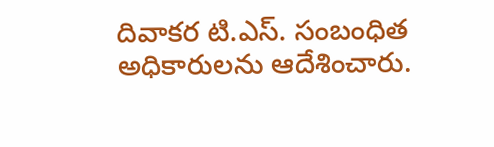దివాకర టి.ఎస్. సంబంధిత అధికారులను ఆదేశించారు.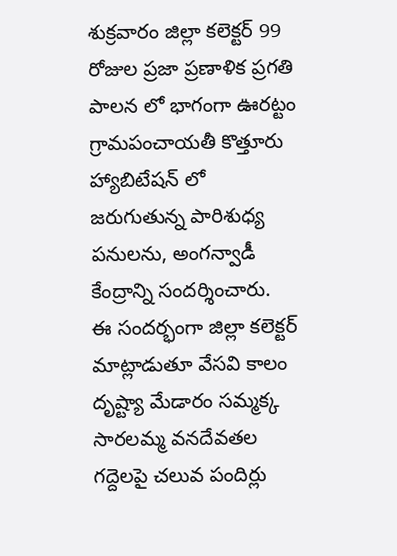శుక్రవారం జిల్లా కలెక్టర్ 99 రోజుల ప్రజా ప్రణాళిక ప్రగతి పాలన లో భాగంగా ఊరట్టం గ్రామపంచాయతీ కొత్తూరు హ్యాబిటేషన్ లో జరుగుతున్న పారిశుధ్య పనులను, అంగన్వాడీ కేంద్రాన్ని సందర్శించారు.
ఈ సందర్భంగా జిల్లా కలెక్టర్ మాట్లాడుతూ వేసవి కాలం దృష్ట్యా మేడారం సమ్మక్క సారలమ్మ వనదేవతల గద్దెలపై చలువ పందిర్లు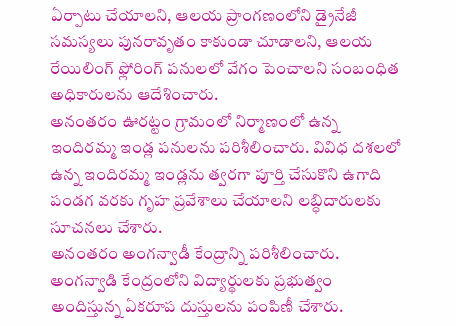ఏర్పాటు చేయాలని, ఆలయ ప్రాంగణంలోని డ్రైనేజీ సమస్యలు పునరావృతం కాకుండా చూడాలని, ఆలయ రేయిలింగ్ ఫ్లోరింగ్ పనులలో వేగం పెంచాలని సంబంధిత అధికారులను ఆదేశించారు.
అనంతరం ఊరట్టం గ్రామంలో నిర్మాణంలో ఉన్న ఇందిరమ్మ ఇండ్ల పనులను పరిశీలించారు. వివిధ దశలలో ఉన్న ఇందిరమ్మ ఇండ్లను త్వరగా పూర్తి చేసుకొని ఉగాది పండగ వరకు గృహ ప్రవేశాలు చేయాలని లబ్ధిదారులకు సూచనలు చేశారు.
అనంతరం అంగన్వాడీ కేంద్రాన్ని పరిశీలించారు. అంగన్వాడి కేంద్రంలోని విద్యార్థులకు ప్రభుత్వం అందిస్తున్న ఏకరూప దుస్తులను పంపిణీ చేశారు.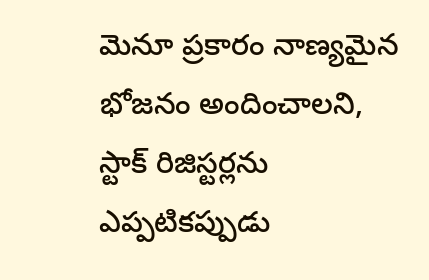మెనూ ప్రకారం నాణ్యమైన భోజనం అందించాలని, స్టాక్ రిజిస్టర్లను ఎప్పటికప్పుడు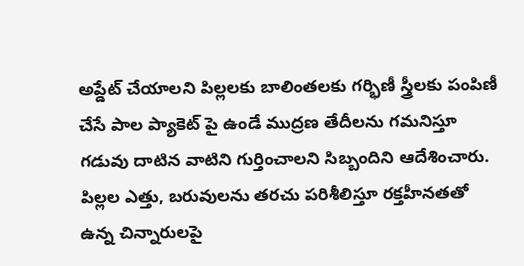అప్డేట్ చేయాలని పిల్లలకు బాలింతలకు గర్భిణీ స్త్రీలకు పంపిణీ చేసే పాల ప్యాకెట్ పై ఉండే ముద్రణ తేదీలను గమనిస్తూ గడువు దాటిన వాటిని గుర్తించాలని సిబ్బందిని ఆదేశించారు.
పిల్లల ఎత్తు, బరువులను తరచు పరిశీలిస్తూ రక్తహీనతతో ఉన్న చిన్నారులపై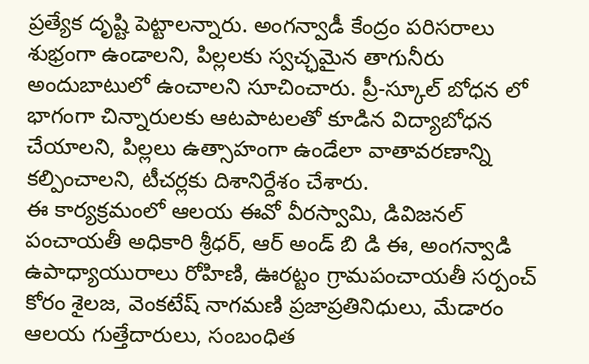ప్రత్యేక దృష్టి పెట్టాలన్నారు. అంగన్వాడీ కేంద్రం పరిసరాలు శుభ్రంగా ఉండాలని, పిల్లలకు స్వచ్ఛమైన తాగునీరు అందుబాటులో ఉంచాలని సూచించారు. ప్రీ-స్కూల్ బోధన లో భాగంగా చిన్నారులకు ఆటపాటలతో కూడిన విద్యాబోధన చేయాలని, పిల్లలు ఉత్సాహంగా ఉండేలా వాతావరణాన్ని కల్పించాలని, టీచర్లకు దిశానిర్దేశం చేశారు.
ఈ కార్యక్రమంలో ఆలయ ఈవో వీరస్వామి, డివిజనల్ పంచాయతీ అధికారి శ్రీధర్, ఆర్ అండ్ బి డి ఈ, అంగన్వాడి ఉపాధ్యాయురాలు రోహిణి, ఊరట్టం గ్రామపంచాయతీ సర్పంచ్ కోరం శైలజ, వెంకటేష్ నాగమణి ప్రజాప్రతినిధులు, మేడారం ఆలయ గుత్తేదారులు, సంబంధిత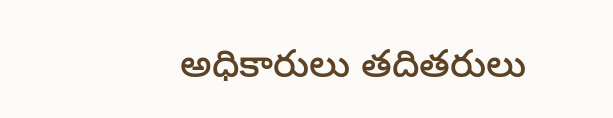అధికారులు తదితరులు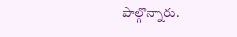పాల్గొన్నారు.